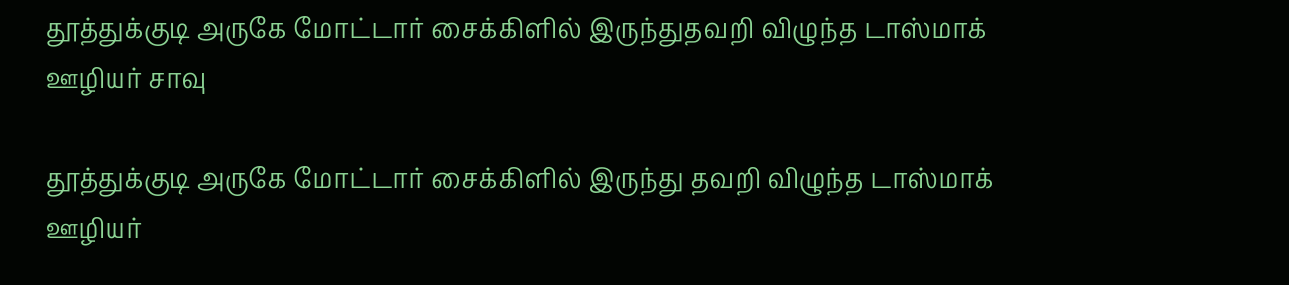தூத்துக்குடி அருகே மோட்டார் சைக்கிளில் இருந்துதவறி விழுந்த டாஸ்மாக் ஊழியர் சாவு

தூத்துக்குடி அருகே மோட்டார் சைக்கிளில் இருந்து தவறி விழுந்த டாஸ்மாக் ஊழியர்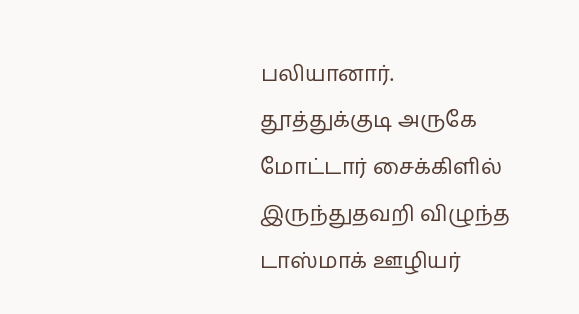பலியானார்.
தூத்துக்குடி அருகே மோட்டார் சைக்கிளில் இருந்துதவறி விழுந்த டாஸ்மாக் ஊழியர்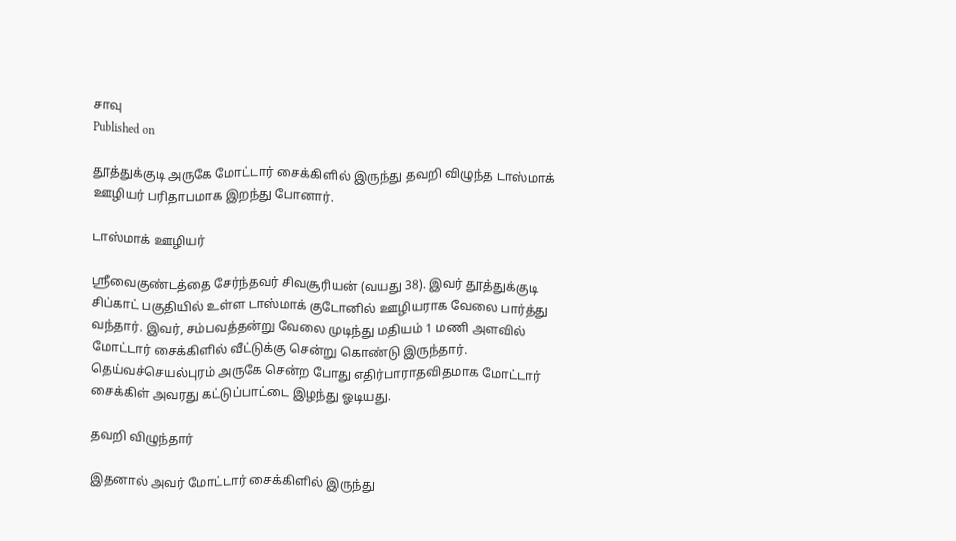சாவு
Published on

தூத்துக்குடி அருகே மோட்டார் சைக்கிளில் இருந்து தவறி விழுந்த டாஸ்மாக் ஊழியர் பரிதாபமாக இறந்து போனார்.

டாஸ்மாக் ஊழியர்

ஸ்ரீவைகுண்டத்தை சேர்ந்தவர் சிவசூரியன் (வயது 38). இவர் தூத்துக்குடி சிப்காட் பகுதியில் உள்ள டாஸ்மாக் குடோனில் ஊழியராக வேலை பார்த்து வந்தார். இவர், சம்பவத்தன்று வேலை முடிந்து மதியம் 1 மணி அளவில் மோட்டார் சைக்கிளில் வீட்டுக்கு சென்று கொண்டு இருந்தார். தெய்வச்செயல்புரம் அருகே சென்ற போது எதிர்பாராதவிதமாக மோட்டார் சைக்கிள் அவரது கட்டுப்பாட்டை இழந்து ஓடியது.

தவறி விழுந்தார்

இதனால் அவர் மோட்டார் சைக்கிளில் இருந்து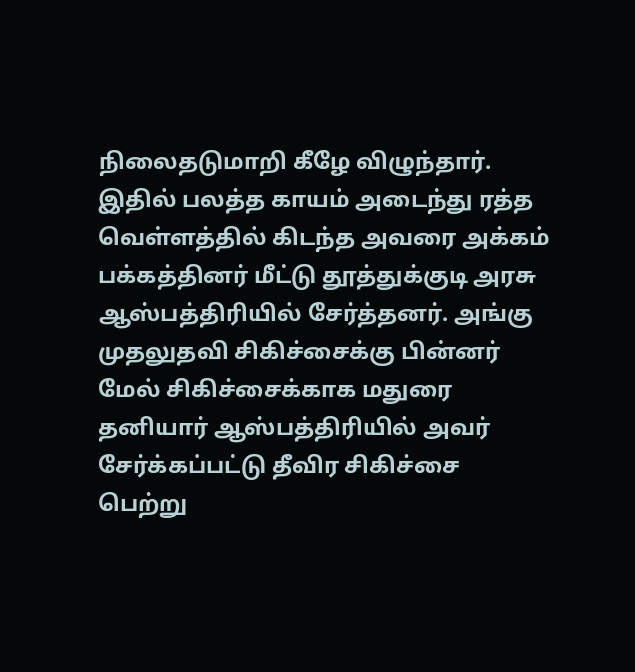நிலைதடுமாறி கீழே விழுந்தார். இதில் பலத்த காயம் அடைந்து ரத்த வெள்ளத்தில் கிடந்த அவரை அக்கம் பக்கத்தினர் மீட்டு தூத்துக்குடி அரசு ஆஸ்பத்திரியில் சேர்த்தனர். அங்கு முதலுதவி சிகிச்சைக்கு பின்னர் மேல் சிகிச்சைக்காக மதுரை தனியார் ஆஸ்பத்திரியில் அவர் சேர்க்கப்பட்டு தீவிர சிகிச்சை பெற்று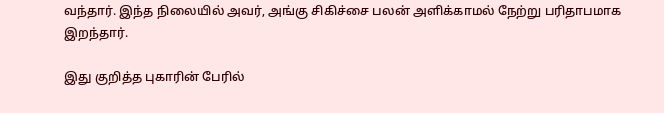வந்தார். இந்த நிலையில் அவர், அங்கு சிகிச்சை பலன் அளிக்காமல் நேற்று பரிதாபமாக இறந்தார்.

இது குறித்த புகாரின் பேரில்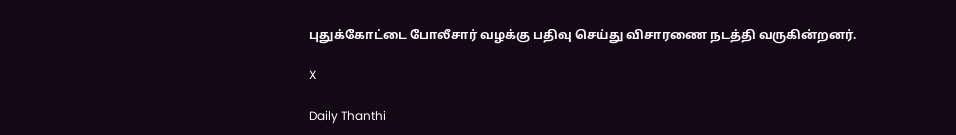புதுக்கோட்டை போலீசார் வழக்கு பதிவு செய்து விசாரணை நடத்தி வருகின்றனர்.

X

Daily Thanthi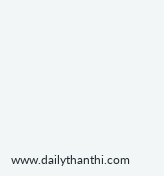www.dailythanthi.com